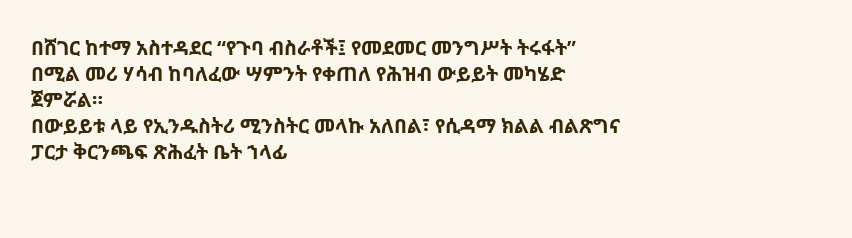በሸገር ከተማ አስተዳደር “የጉባ ብስራቶች፤ የመደመር መንግሥት ትሩፋት” በሚል መሪ ሃሳብ ከባለፈው ሣምንት የቀጠለ የሕዝብ ውይይት መካሄድ ጀምሯል።
በውይይቱ ላይ የኢንዱስትሪ ሚንስትር መላኩ አለበል፣ የሲዳማ ክልል ብልጽግና ፓርታ ቅርንጫፍ ጽሕፈት ቤት ኀላፊ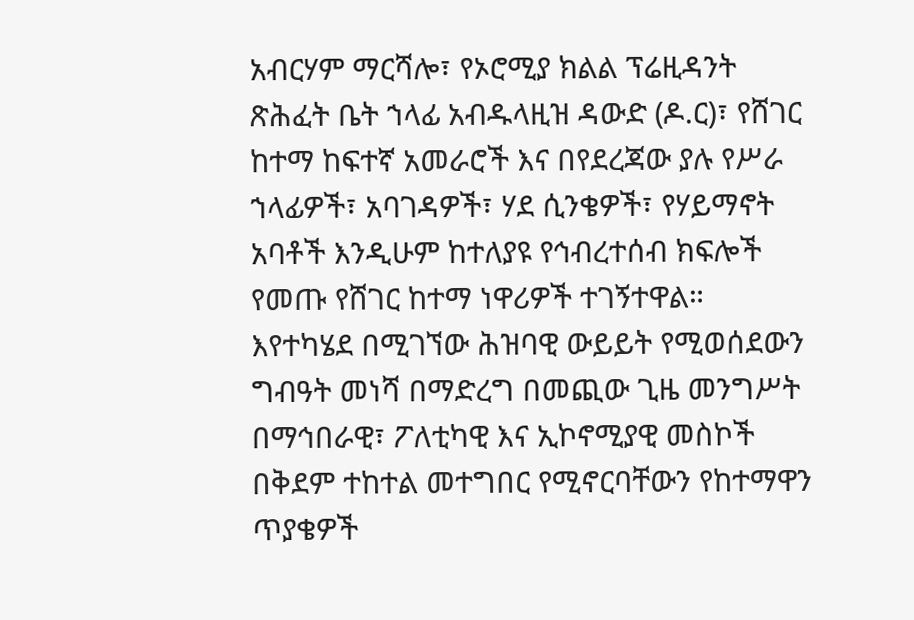አብርሃም ማርሻሎ፣ የኦሮሚያ ክልል ፕሬዚዳንት ጽሕፈት ቤት ኀላፊ አብዱላዚዝ ዳውድ (ዶ.ር)፣ የሸገር ከተማ ከፍተኛ አመራሮች እና በየደረጃው ያሉ የሥራ ኀላፊዎች፣ አባገዳዎች፣ ሃደ ሲንቄዎች፣ የሃይማኖት አባቶች እንዲሁም ከተለያዩ የኅብረተሰብ ክፍሎች የመጡ የሸገር ከተማ ነዋሪዎች ተገኝተዋል።
እየተካሄደ በሚገኘው ሕዝባዊ ውይይት የሚወሰደውን ግብዓት መነሻ በማድረግ በመጪው ጊዜ መንግሥት በማኅበራዊ፣ ፖለቲካዊ እና ኢኮኖሚያዊ መስኮች በቅደም ተከተል መተግበር የሚኖርባቸውን የከተማዋን ጥያቄዎች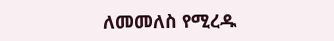ለመመለስ የሚረዱ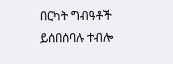በርካት ግብዓቶች ይሰበሰባሉ ተብሎ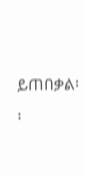ይጠበቃል፡፡